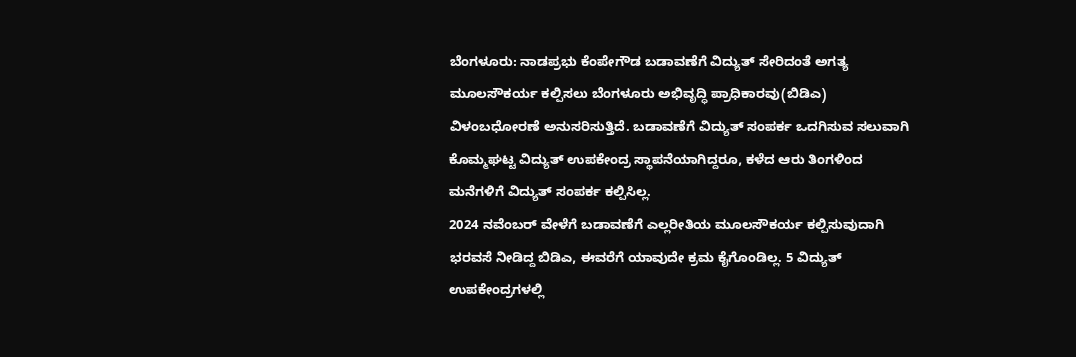ಬೆಂಗಳೂರು: ನಾಡಪ್ರಭು ಕೆಂಪೇಗೌಡ ಬಡಾವಣೆಗೆ ವಿದ್ಯುತ್ ಸೇರಿದಂತೆ ಅಗತ್ಯ ಮೂಲಸೌಕರ್ಯ ಕಲ್ಪಿಸಲು ಬೆಂಗಳೂರು ಅಭಿವೃದ್ಧಿ ಪ್ರಾಧಿಕಾರವು(ಬಿಡಿಎ) ವಿಳಂಬಧೋರಣೆ ಅನುಸರಿಸುತ್ತಿದೆ. ಬಡಾವಣೆಗೆ ವಿದ್ಯುತ್ ಸಂಪರ್ಕ ಒದಗಿಸುವ ಸಲುವಾಗಿ ಕೊಮ್ಮಘಟ್ಟ ವಿದ್ಯುತ್ ಉಪಕೇಂದ್ರ ಸ್ಥಾಪನೆಯಾಗಿದ್ದರೂ, ಕಳೆದ ಆರು ತಿಂಗಳಿಂದ ಮನೆಗಳಿಗೆ ವಿದ್ಯುತ್ ಸಂಪರ್ಕ ಕಲ್ಪಿಸಿಲ್ಲ.
2024 ನವೆಂಬರ್ ವೇಳೆಗೆ ಬಡಾವಣೆಗೆ ಎಲ್ಲರೀತಿಯ ಮೂಲಸೌಕರ್ಯ ಕಲ್ಪಿಸುವುದಾಗಿ ಭರವಸೆ ನೀಡಿದ್ದ ಬಿಡಿಎ, ಈವರೆಗೆ ಯಾವುದೇ ಕ್ರಮ ಕೈಗೊಂಡಿಲ್ಲ. 5 ವಿದ್ಯುತ್ ಉಪಕೇಂದ್ರಗಳಲ್ಲಿ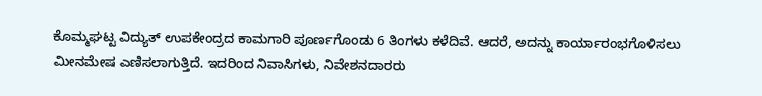ಕೊಮ್ಮಘಟ್ಟ ವಿದ್ಯುತ್ ಉಪಕೇಂದ್ರದ ಕಾಮಗಾರಿ ಪೂರ್ಣಗೊಂಡು 6 ತಿಂಗಳು ಕಳೆದಿವೆ. ಆದರೆ, ಅದನ್ನು ಕಾರ್ಯಾರಂಭಗೊಳಿಸಲು ಮೀನಮೇಷ ಎಣಿಸಲಾಗುತ್ತಿದೆ. ಇದರಿಂದ ನಿವಾಸಿಗಳು, ನಿವೇಶನದಾರರು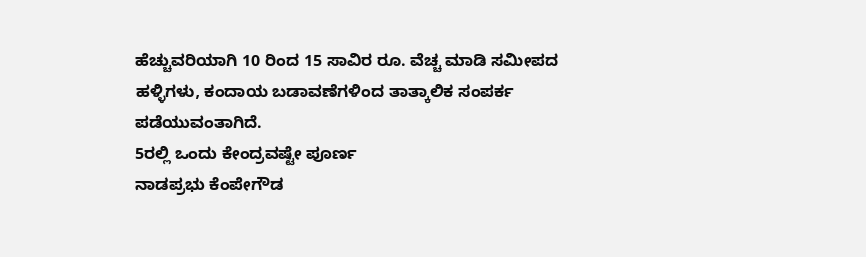ಹೆಚ್ಚುವರಿಯಾಗಿ 10 ರಿಂದ 15 ಸಾವಿರ ರೂ. ವೆಚ್ಚ ಮಾಡಿ ಸಮೀಪದ ಹಳ್ಳಿಗಳು, ಕಂದಾಯ ಬಡಾವಣೆಗಳಿಂದ ತಾತ್ಕಾಲಿಕ ಸಂಪರ್ಕ ಪಡೆಯುವಂತಾಗಿದೆ.
5ರಲ್ಲಿ ಒಂದು ಕೇಂದ್ರವಷ್ಟೇ ಪೂರ್ಣ
ನಾಡಪ್ರಭು ಕೆಂಪೇಗೌಡ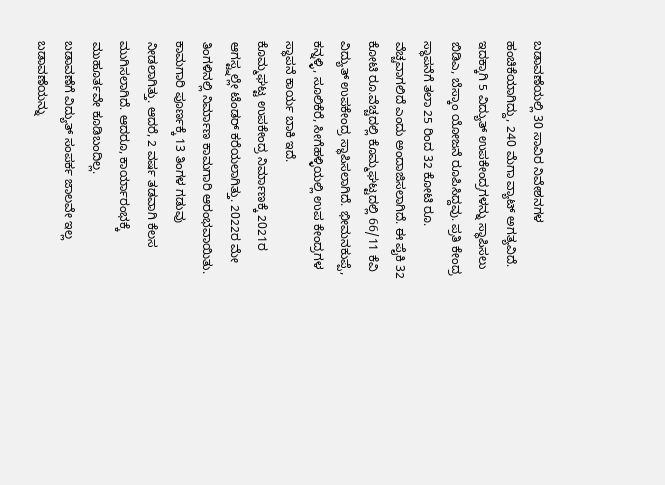ಬಡಾವಣೆಯಲ್ಲಿ 30 ಸಾವಿರ ನಿವೇಶನಗಳ ಹಂಚಿಕೆಯಾಗಿದ್ದು, 240 ಮೆಗಾ ವ್ಯಾಟ್ ಅಗತ್ಯವಿದೆ. ಇದಕ್ಕಾಗಿ 5 ವಿದ್ಯುತ್ ಉಪಕೇಂದ್ರಗಳನ್ನು ಸ್ಥಾಪಿಸಲು ಬಿಡಿಎ, ಬೆಸ್ಕಾಂ ಯೋಜನೆ ರೂಪಿಸಿದ್ದವು. ಪ್ರತಿ ಕೇಂದ್ರ ಸ್ಥಾಪನೆಗೆ ತಲಾ 25 ರಿಂದ 32 ಕೋಟಿ ರೂ. ವೆಚ್ಚವಾಗಲಿದೆ ಎಂದು ಅಂದಾಜಿಸಲಾಗಿದೆ. ಈ ಪೈಕಿ 32 ಕೋಟಿ ರೂ.ವೆಚ್ಚದಲ್ಲಿ ಕೊಮ್ಮಘಟ್ಟದಲ್ಲಿ 66/11 ಕೆವಿ ವಿದ್ಯುತ್ ಉಪಕೇಂದ್ರ ಸ್ಥಾಪಿಸಲಾಗಿದೆ. ಭೀಮನಕುಪ್ಪೆ, ಕನ್ನಳ್ಳಿ, ಸೂಲಿಕೆರೆ, ಸೀಗೆಹಳ್ಳಿಯಲ್ಲಿ ಉಪ ಕೇಂದ್ರಗಳ ಸ್ಥಾಪನೆ ಕಾರ್ಯ ಬಾಕಿ ಇದೆ.
ಕೊಮ್ಮಘಟ್ಟ ಉಪಕೇಂದ್ರ ನಿರ್ಮಾಣಕ್ಕೆ 2021ರ ಆಗಸ್ಟ್ನಲ್ಲೇ ಟೆಂಡರ್ ಕರೆಯಲಾಗಿತ್ತು. 2022ರ ಮೇ ತಿಂಗಳಿನಲ್ಲಿ ನಿರ್ಮಾಣ ಕಾಮಗಾರಿ ಆರಂಭವಾಯಿತು. ಕಾಮಗಾರಿ ಪೂರ್ಣಕ್ಕೆ 13 ತಿಂಗಳ ಗಡುವು ನೀಡಲಾಗಿತ್ತು. ಆದರೆ, 2 ವರ್ಷ ತಡವಾಗಿ ಕೆಲಸ ಮುಗಿಸಲಾಗಿದೆ. ಆದರೂ, ಕಾರ್ಯಾರಂಭಕ್ಕೆ ಮುಹೂರ್ತವೇ ಕೂಡಿಬಂದಿಲ್ಲ.
ಬಡಾವಣೆಗೆ ವಿದ್ಯುತ್ ಸಂಪರ್ಕ ಜಾಲವೇ ಇಲ್ಲ
ಬಡಾವಣೆಯನ್ನು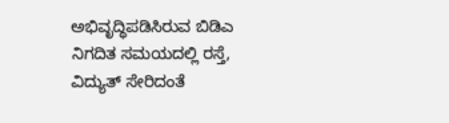ಅಭಿವೃದ್ಧಿಪಡಿಸಿರುವ ಬಿಡಿಎ ನಿಗದಿತ ಸಮಯದಲ್ಲಿ ರಸ್ತೆ, ವಿದ್ಯುತ್ ಸೇರಿದಂತೆ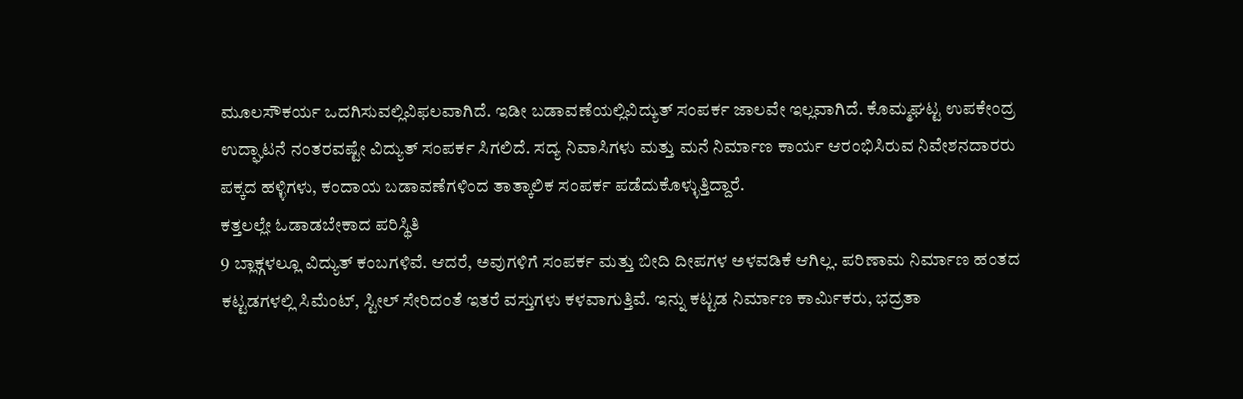ಮೂಲಸೌಕರ್ಯ ಒದಗಿಸುವಲ್ಲಿವಿಫಲವಾಗಿದೆ. ಇಡೀ ಬಡಾವಣೆಯಲ್ಲಿವಿದ್ಯುತ್ ಸಂಪರ್ಕ ಜಾಲವೇ ಇಲ್ಲವಾಗಿದೆ. ಕೊಮ್ಮಘಟ್ಟ ಉಪಕೇಂದ್ರ ಉದ್ಘಾಟನೆ ನಂತರವಷ್ಟೇ ವಿದ್ಯುತ್ ಸಂಪರ್ಕ ಸಿಗಲಿದೆ. ಸದ್ಯ ನಿವಾಸಿಗಳು ಮತ್ತು ಮನೆ ನಿರ್ಮಾಣ ಕಾರ್ಯ ಆರಂಭಿಸಿರುವ ನಿವೇಶನದಾರರು ಪಕ್ಕದ ಹಳ್ಳಿಗಳು, ಕಂದಾಯ ಬಡಾವಣೆಗಳಿಂದ ತಾತ್ಕಾಲಿಕ ಸಂಪರ್ಕ ಪಡೆದುಕೊಳ್ಳುತ್ತಿದ್ದಾರೆ.
ಕತ್ತಲಲ್ಲೇ ಓಡಾಡಬೇಕಾದ ಪರಿಸ್ಥಿತಿ
9 ಬ್ಲಾಕ್ಗಳಲ್ಲೂ ವಿದ್ಯುತ್ ಕಂಬಗಳಿವೆ. ಆದರೆ, ಅವುಗಳಿಗೆ ಸಂಪರ್ಕ ಮತ್ತು ಬೀದಿ ದೀಪಗಳ ಅಳವಡಿಕೆ ಆಗಿಲ್ಲ. ಪರಿಣಾಮ ನಿರ್ಮಾಣ ಹಂತದ ಕಟ್ಟಡಗಳಲ್ಲಿ ಸಿಮೆಂಟ್, ಸ್ಟೀಲ್ ಸೇರಿದಂತೆ ಇತರೆ ವಸ್ತುಗಳು ಕಳವಾಗುತ್ತಿವೆ. ಇನ್ನು ಕಟ್ಟಡ ನಿರ್ಮಾಣ ಕಾರ್ಮಿಕರು, ಭದ್ರತಾ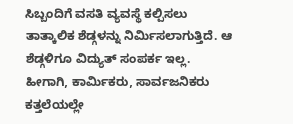ಸಿಬ್ಬಂದಿಗೆ ವಸತಿ ವ್ಯವಸ್ಥೆ ಕಲ್ಪಿಸಲು ತಾತ್ಕಾಲಿಕ ಶೆಡ್ಗಳನ್ನು ನಿರ್ಮಿಸಲಾಗುತ್ತಿದೆ. ಆ ಶೆಡ್ಗಳಿಗೂ ವಿದ್ಯುತ್ ಸಂಪರ್ಕ ಇಲ್ಲ. ಹೀಗಾಗಿ, ಕಾರ್ಮಿಕರು, ಸಾರ್ವಜನಿಕರು ಕತ್ತಲೆಯಲ್ಲೇ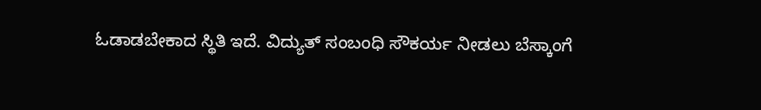ಓಡಾಡಬೇಕಾದ ಸ್ಥಿತಿ ಇದೆ. ವಿದ್ಯುತ್ ಸಂಬಂಧಿ ಸೌಕರ್ಯ ನೀಡಲು ಬೆಸ್ಕಾಂಗೆ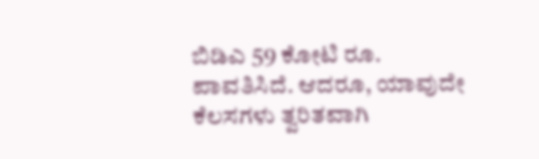ಬಿಡಿಎ 59 ಕೋಟಿ ರೂ. ಪಾವತಿಸಿದೆ. ಆದರೂ, ಯಾವುದೇ ಕೆಲಸಗಳು ತ್ವರಿತವಾಗಿ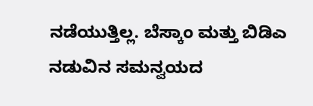ನಡೆಯುತ್ತಿಲ್ಲ. ಬೆಸ್ಕಾಂ ಮತ್ತು ಬಿಡಿಎ ನಡುವಿನ ಸಮನ್ವಯದ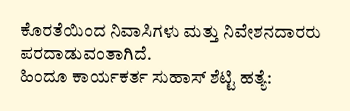ಕೊರತೆಯಿಂದ ನಿವಾಸಿಗಳು ಮತ್ತು ನಿವೇಶನದಾರರು ಪರದಾಡುವಂತಾಗಿದೆ.
ಹಿಂದೂ ಕಾರ್ಯಕರ್ತ ಸುಹಾಸ್ ಶೆಟ್ಟಿ ಹತ್ಯೆ: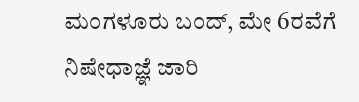ಮಂಗಳೂರು ಬಂದ್, ಮೇ 6ರವೆಗೆ ನಿಷೇಧಾಜ್ಞೆ ಜಾರಿ